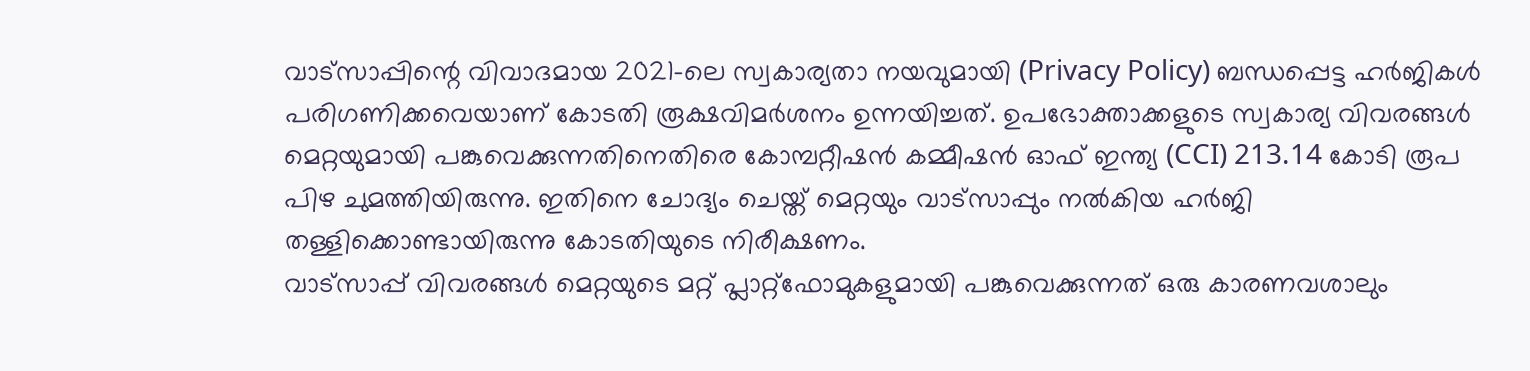വാട്സാപ്പിന്റെ വിവാദമായ 2021-ലെ സ്വകാര്യതാ നയവുമായി (Privacy Policy) ബന്ധപ്പെട്ട ഹർജികൾ പരിഗണിക്കവെയാണ് കോടതി രൂക്ഷവിമർശനം ഉന്നയിച്ചത്. ഉപഭോക്താക്കളുടെ സ്വകാര്യ വിവരങ്ങൾ മെറ്റയുമായി പങ്കുവെക്കുന്നതിനെതിരെ കോമ്പറ്റീഷൻ കമ്മീഷൻ ഓഫ് ഇന്ത്യ (CCI) 213.14 കോടി രൂപ പിഴ ചുമത്തിയിരുന്നു. ഇതിനെ ചോദ്യം ചെയ്ത് മെറ്റയും വാട്സാപ്പും നൽകിയ ഹർജി തള്ളിക്കൊണ്ടായിരുന്നു കോടതിയുടെ നിരീക്ഷണം.
വാട്സാപ്പ് വിവരങ്ങൾ മെറ്റയുടെ മറ്റ് പ്ലാറ്റ്ഫോമുകളുമായി പങ്കുവെക്കുന്നത് ഒരു കാരണവശാലും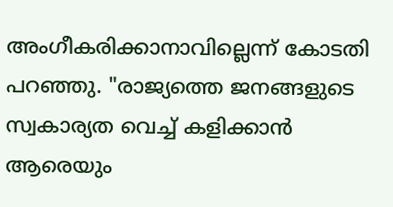അംഗീകരിക്കാനാവില്ലെന്ന് കോടതി പറഞ്ഞു. "രാജ്യത്തെ ജനങ്ങളുടെ സ്വകാര്യത വെച്ച് കളിക്കാൻ ആരെയും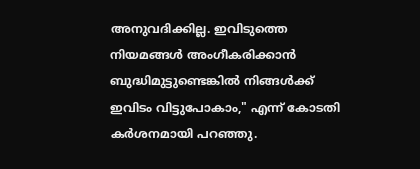അനുവദിക്കില്ല. ഇവിടുത്തെ നിയമങ്ങൾ അംഗീകരിക്കാൻ ബുദ്ധിമുട്ടുണ്ടെങ്കിൽ നിങ്ങൾക്ക് ഇവിടം വിട്ടുപോകാം," എന്ന് കോടതി കർശനമായി പറഞ്ഞു.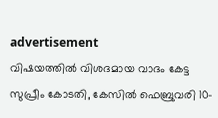advertisement
വിഷയത്തിൽ വിശദമായ വാദം കേട്ട സുപ്രീം കോടതി, കേസിൽ ഫെബ്രുവരി 10-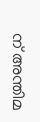ന് അന്തിമ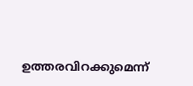ഉത്തരവിറക്കുമെന്ന്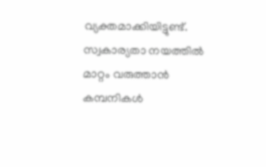വ്യക്തമാക്കിയിട്ടുണ്ട്. സ്വകാര്യതാ നയത്തിൽ മാറ്റം വരുത്താൻ കമ്പനികൾ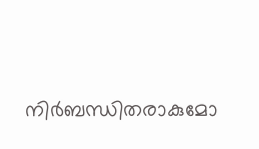നിർബന്ധിതരാകുമോ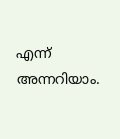എന്ന് അന്നറിയാം.